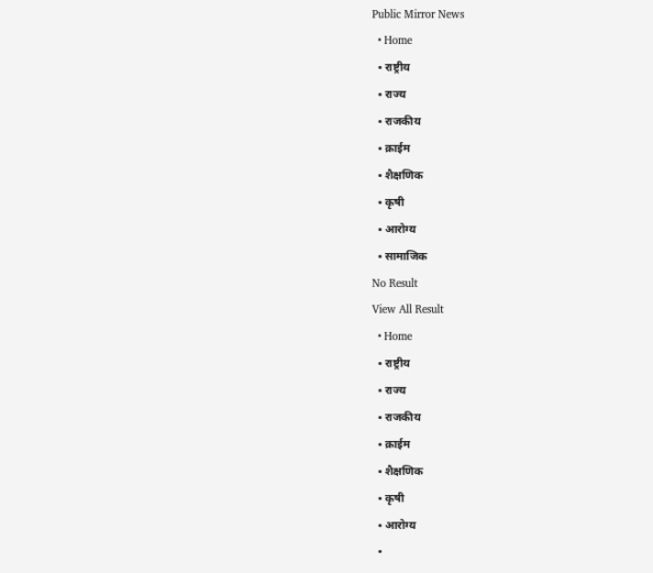Public Mirror News
  • Home
  • राष्ट्रीय
  • राज्य
  • राजकीय
  • क्राईम
  • शैक्षणिक
  • कृषी
  • आरोग्य
  • सामाजिक
No Result
View All Result
  • Home
  • राष्ट्रीय
  • राज्य
  • राजकीय
  • क्राईम
  • शैक्षणिक
  • कृषी
  • आरोग्य
  •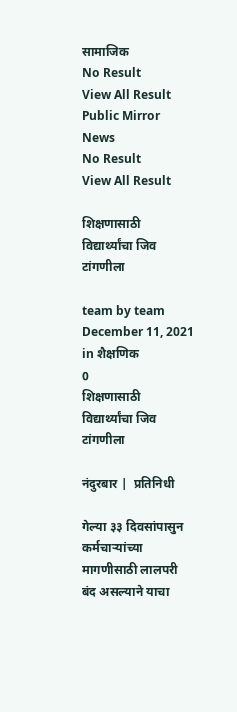सामाजिक
No Result
View All Result
Public Mirror News
No Result
View All Result

शिक्षणासाठी विद्यार्थ्यांचा जिव टांगणीला

team by team
December 11, 2021
in शैक्षणिक
0
शिक्षणासाठी विद्यार्थ्यांचा जिव टांगणीला

नंदुरबार |  प्रतिनिधी

गेल्या ३३ दिवसांपासुन कर्मचार्‍यांच्या मागणीसाठी लालपरी बंद असल्याने याचा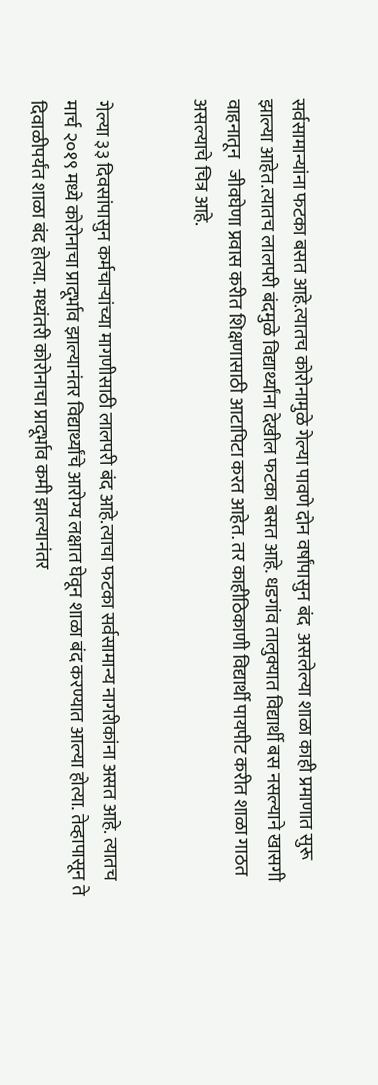सर्वसामान्यांना फटका बसत आहे.त्यातच कोरोनामुळे गेल्या पावणे दोन वर्षांपासुन बंद  असलेल्या शाळा काही प्रमाणात सुरू झाल्या आहेत.त्यातच लालपरी बंदमुळे विद्यार्थ्यांना देखील फटका बसत आहे. धडगांव तालुक्यात विद्यार्थी बस नसल्याने खासगी वाहनातून   जीवघेणा प्रवास करीत शिक्षणासाठी आटापिटा करत आहेत. तर काहीठिकाणी विद्यार्थी पायपीट करीत शाळा गाठत असल्याचे चित्र आहे.


गेल्या ३३ दिवसांपासुन कर्मचार्‍यांच्या मागणीसाठी लालपरी बंद आहे.त्याचा फटका सर्वसामान्य नागरीकांना असत आहे. त्यातच मार्च २०१९ मध्ये कोरोनाचा प्रादूर्भाव झाल्यानंतर विद्यार्थ्यांचे आरोग्य लक्षात घेवून शाळा बंद करण्यात आल्या होत्या. तेव्हापासून ते दिवाळीपर्यंत शाळा बंद होत्या. मध्यंतरी कोरोनाचा प्रादूर्भाव कमी झाल्यानंतर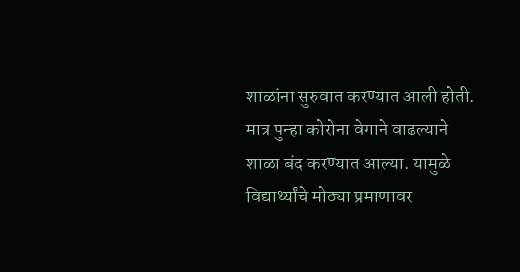शाळांना सुरुवात करण्यात आली होती. मात्र पुन्हा कोरोना वेगाने वाढल्याने शाळा बंद करण्यात आल्या. यामुळे विद्यार्थ्यांचे मोठ्या प्रमाणावर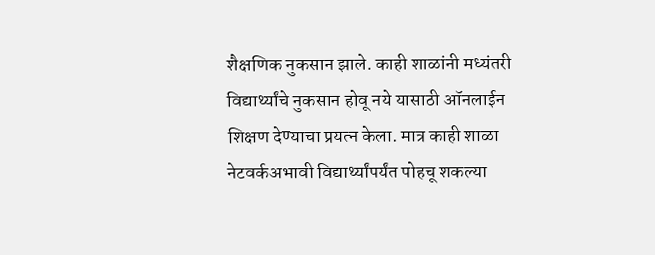शैक्षणिक नुकसान झाले. काही शाळांनी मध्यंतरी विद्यार्थ्यांचे नुकसान होवू नये यासाठी ऑनलाईन शिक्षण देण्याचा प्रयत्न केला. मात्र काही शाळा नेटवर्कअभावी विद्यार्थ्यांपर्यंत पोहचू शकल्या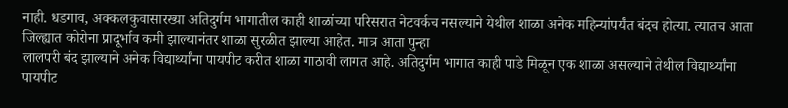नाही. धडगाव, अक्कलकुवासारख्या अतिदुर्गम भागातील काही शाळांच्या परिसरात नेटवर्कच नसल्याने येथील शाळा अनेक महिन्यांपर्यंत बंदच होत्या. त्यातच आता जिल्ह्यात कोरोना प्रादूर्भाव कमी झाल्यानंतर शाळा सुरळीत झाल्या आहेत. मात्र आता पुन्हा
लालपरी बंद झाल्याने अनेक विद्यार्थ्यांना पायपीट करीत शाळा गाठावी लागत आहे. अतिदुर्गम भागात काही पाडे मिळून एक शाळा असल्याने तेथील विद्यार्थ्यांना पायपीट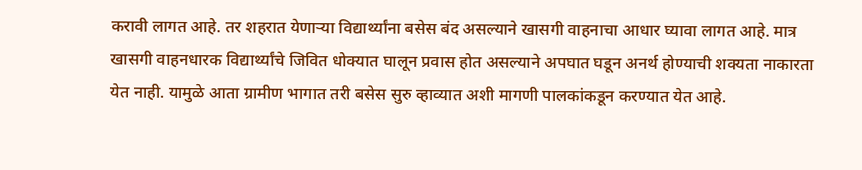करावी लागत आहे. तर शहरात येणार्‍या विद्यार्थ्यांना बसेस बंद असल्याने खासगी वाहनाचा आधार घ्यावा लागत आहे. मात्र खासगी वाहनधारक विद्यार्थ्यांचे जिवित धोक्यात घालून प्रवास होत असल्याने अपघात घडून अनर्थ होण्याची शक्यता नाकारता येत नाही. यामुळे आता ग्रामीण भागात तरी बसेस सुरु व्हाव्यात अशी मागणी पालकांकडून करण्यात येत आहे.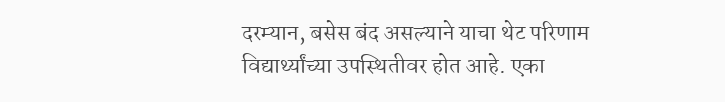दरम्यान, बसेस बंद असल्याने याचा थेट परिणाम विद्यार्थ्यांच्या उपस्थितीवर होत आहे. एका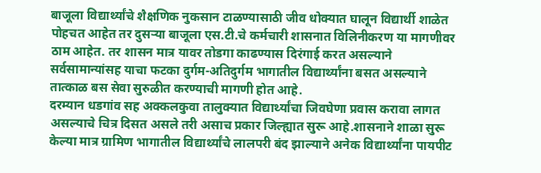बाजूला विद्यार्थ्यांचे शैक्षणिक नुकसान टाळण्यासाठी जीव धोक्यात घालून विद्यार्थी शाळेत पोहचत आहेत तर दुसर्‍या बाजूला एस.टी.चे कर्मचारी शासनात विलिनीकरण या मागणीवर ठाम आहेत. तर शासन मात्र यावर तोडगा काढण्यास दिरंगाई करत असल्याने सर्वसामान्यांसह याचा फटका दुर्गम-अतिदुर्गम भागातील विद्यार्थ्यांना बसत असल्याने तात्काळ बस सेवा सुरुळीत करण्याची मागणी होत आहे.
दरम्यान धडगांव सह अक्कलकुवा तालुक्यात विद्यार्थ्यांचा जिवघेणा प्रवास करावा लागत असल्याचे चित्र दिसत असले तरी असाच प्रकार जिल्ह्यात सुरू आहे.शासनाने शाळा सुरू केल्या मात्र ग्रामिण भागातील विद्यार्थ्यांचे लालपरी बंद झाल्याने अनेक विद्यार्थ्यांना पायपीट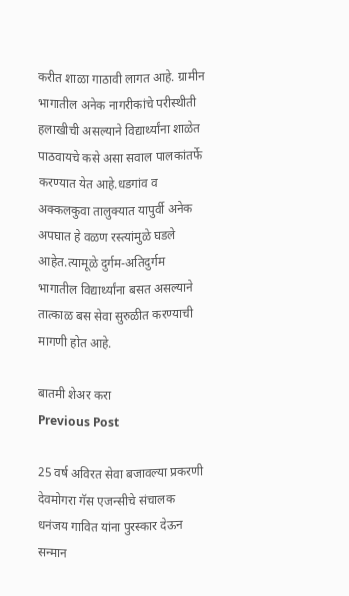करीत शाळा गाठावी लागत आहे. ग्रामीन भागातील अनेक नागरीकांचे परीस्थीती हलाखीची असल्याने विद्यार्थ्यांना शाळेत पाठवायचे कसे असा सवाल पालकांतर्फे करण्यात येत आहे.धडगांव व अक्कलकुवा तालुक्यात यापुर्वी अनेक अपघात हे वळण रस्त्यांमुळे घडले आहेत.त्यामूळे दुर्गम-अतिदुर्गम भागातील विद्यार्थ्यांना बसत असल्याने तात्काळ बस सेवा सुरुळीत करण्याची मागणी होत आहे.

बातमी शेअर करा
Previous Post

25 वर्ष अविरत सेवा बजावल्या प्रकरणी देवमोगरा गॅस एजन्सीचे संचालक धनंजय गावित यांना पुरस्कार देऊन सन्मान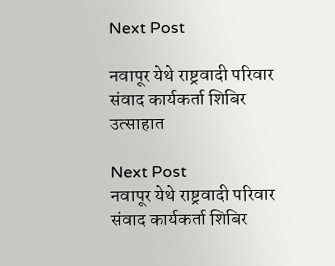Next Post

नवापूर येथे राष्ट्रवादी परिवार संवाद कार्यकर्ता शिबिर उत्साहात

Next Post
नवापूर येथे राष्ट्रवादी परिवार संवाद कार्यकर्ता शिबिर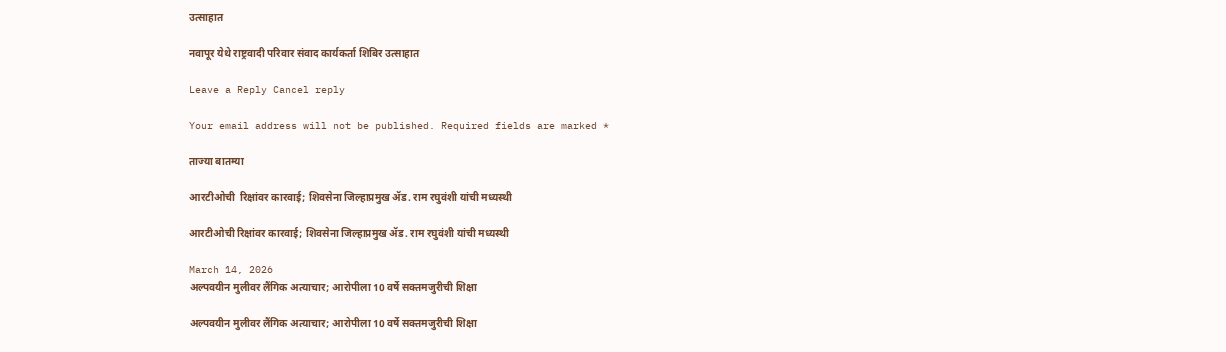उत्साहात

नवापूर येथे राष्ट्रवादी परिवार संवाद कार्यकर्ता शिबिर उत्साहात

Leave a Reply Cancel reply

Your email address will not be published. Required fields are marked *

ताज्या बातम्या

आरटीओची  रिक्षांवर कारवाई; शिवसेना जिल्हाप्रमुख ॲड. राम रघुवंशी यांची मध्यस्थी

आरटीओची रिक्षांवर कारवाई; शिवसेना जिल्हाप्रमुख ॲड. राम रघुवंशी यांची मध्यस्थी

March 14, 2026
अल्पवयीन मुलीवर लैंगिक अत्याचार; आरोपीला 10 वर्षे सक्तमजुरीची शिक्षा

अल्पवयीन मुलीवर लैंगिक अत्याचार; आरोपीला 10 वर्षे सक्तमजुरीची शिक्षा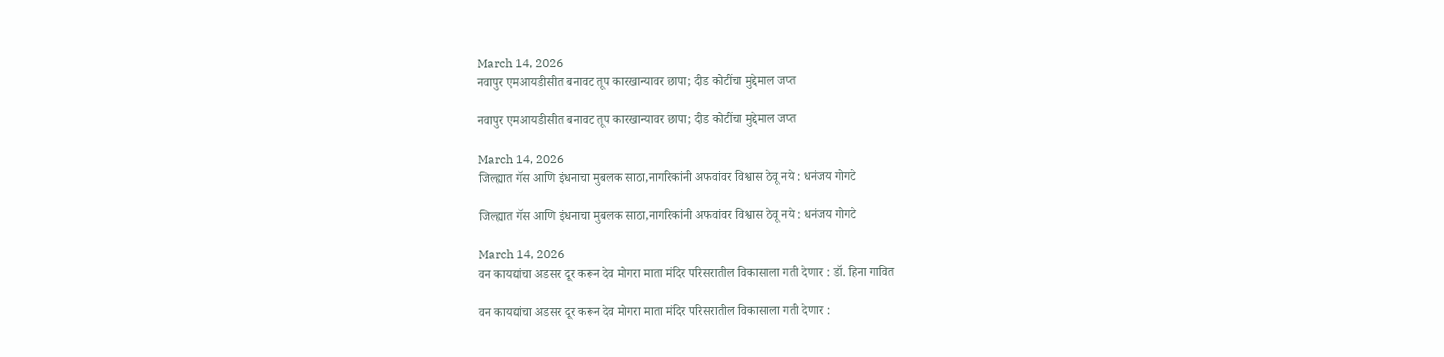March 14, 2026
नवापुर एमआयडीसीत बनावट तूप कारखान्यावर छापा; दीड कोटींचा मुद्देमाल जप्त

नवापुर एमआयडीसीत बनावट तूप कारखान्यावर छापा; दीड कोटींचा मुद्देमाल जप्त

March 14, 2026
जिल्ह्यात गॅस आणि इंधनाचा मुबलक साठा,नागरिकांनी अफवांवर विश्वास ठेवू नये : धनंजय गोगटे

जिल्ह्यात गॅस आणि इंधनाचा मुबलक साठा,नागरिकांनी अफवांवर विश्वास ठेवू नये : धनंजय गोगटे

March 14, 2026
वन कायद्यांचा अडसर दूर करून देव मोगरा माता मंदिर परिसरातील विकासाला गती देणार : डॉ. हिना गावित

वन कायद्यांचा अडसर दूर करून देव मोगरा माता मंदिर परिसरातील विकासाला गती देणार :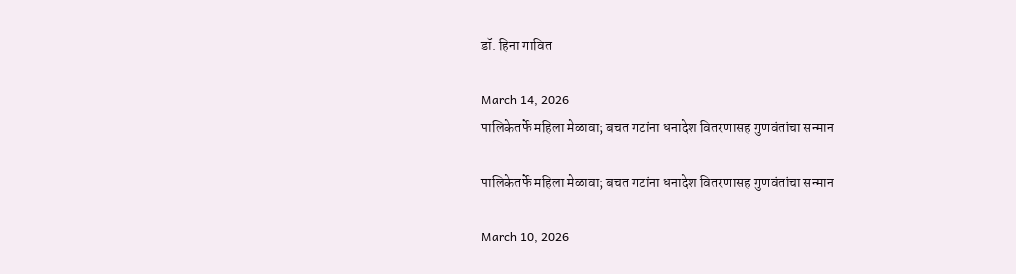डॉ. हिना गावित

March 14, 2026
पालिकेतर्फे महिला मेळावा; बचत गटांना धनादेश वितरणासह गुणवंतांचा सन्मान

पालिकेतर्फे महिला मेळावा; बचत गटांना धनादेश वितरणासह गुणवंतांचा सन्मान

March 10, 2026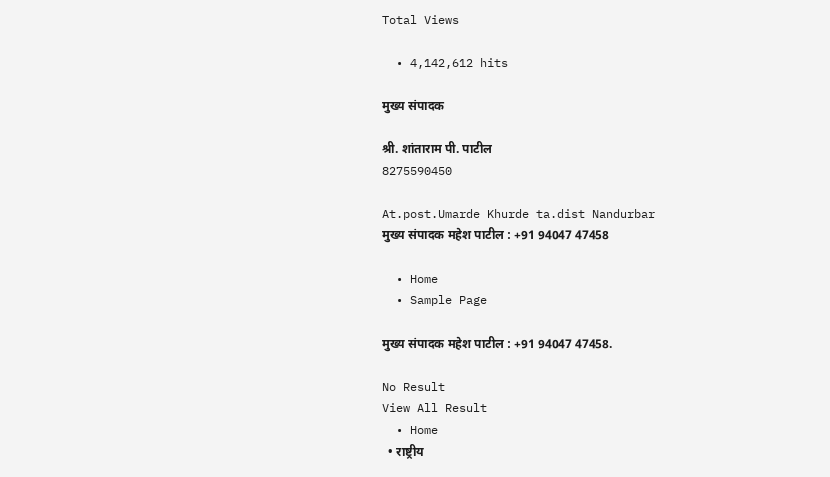Total Views

  • 4,142,612 hits

मुख्य संपादक

श्री. शांताराम पी. पाटील
8275590450

At.post.Umarde Khurde ta.dist Nandurbar
मुख्य संपादक महेश पाटील : +91 94047 47458

  • Home
  • Sample Page

मुख्य संपादक महेश पाटील : +91 94047 47458.

No Result
View All Result
  • Home
  • राष्ट्रीय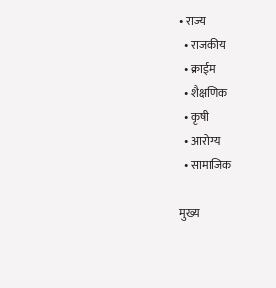• राज्य
  • राजकीय
  • क्राईम
  • शैक्षणिक
  • कृषी
  • आरोग्य
  • सामाजिक

मुख्य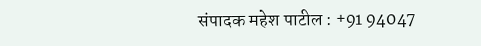संपादक महेश पाटील : +91 94047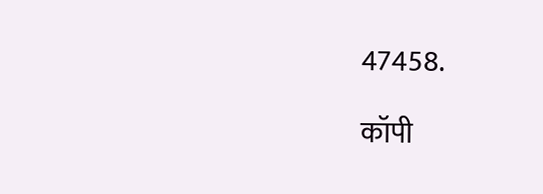47458.

कॉपी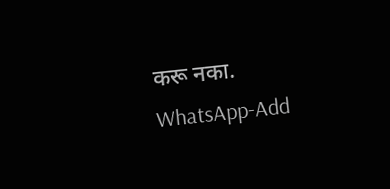करू नका.
WhatsApp-Add